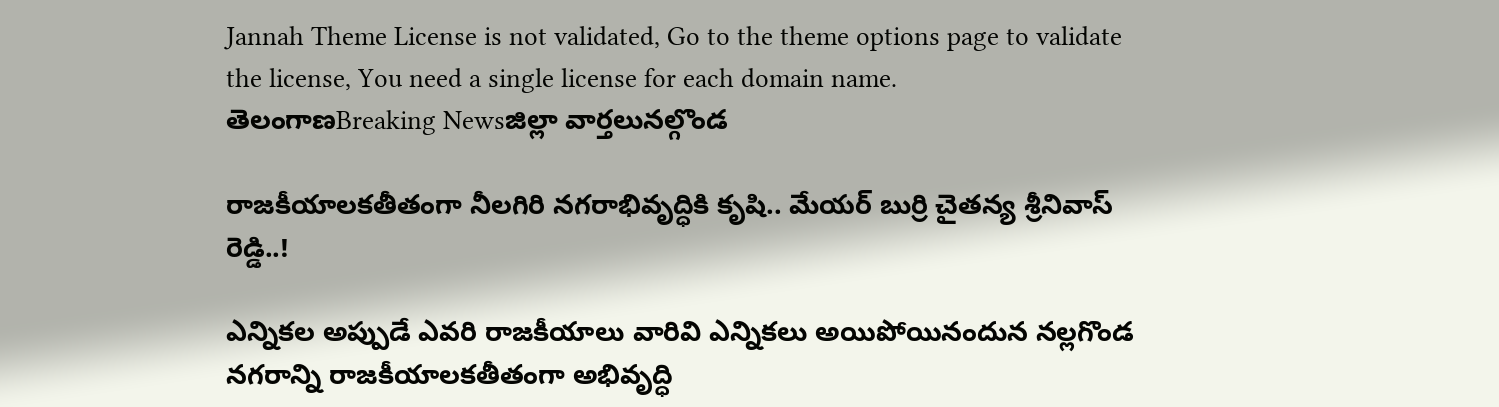Jannah Theme License is not validated, Go to the theme options page to validate the license, You need a single license for each domain name.
తెలంగాణBreaking Newsజిల్లా వార్తలునల్గొండ

రాజకీయాలకతీతంగా నీలగిరి నగరాభివృద్ధికి కృషి.. మేయర్ బుర్రి చైతన్య శ్రీనివాస్ రెడ్డి..!

ఎన్నికల అప్పుడే ఎవరి రాజకీయాలు వారివి ఎన్నికలు అయిపోయినందున నల్లగొండ నగరాన్ని రాజకీయాలకతీతంగా అభివృద్ధి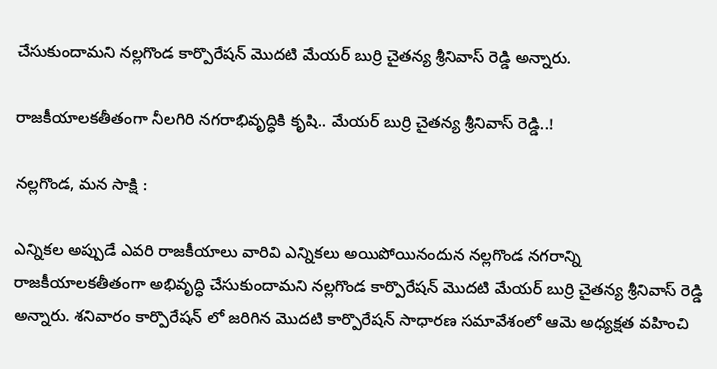చేసుకుందామని నల్లగొండ కార్పొరేషన్ మొదటి మేయర్ బుర్రి చైతన్య శ్రీనివాస్ రెడ్డి అన్నారు.

రాజకీయాలకతీతంగా నీలగిరి నగరాభివృద్ధికి కృషి.. మేయర్ బుర్రి చైతన్య శ్రీనివాస్ రెడ్డి..!

నల్లగొండ, మన సాక్షి :

ఎన్నికల అప్పుడే ఎవరి రాజకీయాలు వారివి ఎన్నికలు అయిపోయినందున నల్లగొండ నగరాన్ని రాజకీయాలకతీతంగా అభివృద్ధి చేసుకుందామని నల్లగొండ కార్పొరేషన్ మొదటి మేయర్ బుర్రి చైతన్య శ్రీనివాస్ రెడ్డి అన్నారు. శనివారం కార్పొరేషన్ లో జరిగిన మొదటి కార్పొరేషన్ సాధారణ సమావేశంలో ఆమె అధ్యక్షత వహించి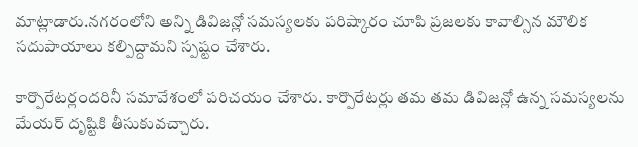మాట్లాడారు.నగరంలోని అన్ని డివిజన్లో సమస్యలకు పరిష్కారం చూపి ప్రజలకు కావాల్సిన మౌలిక సదుపాయాలు కల్పిద్దామని స్పష్టం చేశారు.

కార్పొరేటర్లందరినీ సమావేశంలో పరిచయం చేశారు. కార్పొరేటర్లు తమ తమ డివిజన్లో ఉన్న సమస్యలను మేయర్ దృష్టికి తీసుకువచ్చారు.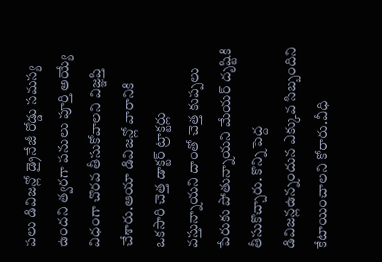పలు డివిజన్లో డ్రైనేజీ రోడ్డు సమస్య ఉందని త్వరగా పనులు పూర్తి అయ్యే విధంగా చొరవ తీసుకోవాలని విజ్ఞప్తి చేశారు.ఆయా డివిజన్లో వారానికి ఒకసారి చెత్త డాక్టర్ ట్రాక్టర్లు వస్తున్నాయని దాంతో చెత్త కుప్పలు పేరుకు పోతున్నాయని మేయర్ దృష్టికి తీసుకొచ్చారు. కొన్ని పెద్ద డివిజన్లఉన్నందున ఎక్కువ సిబ్బందిని కేటాయించాలని కోరారు.వీధి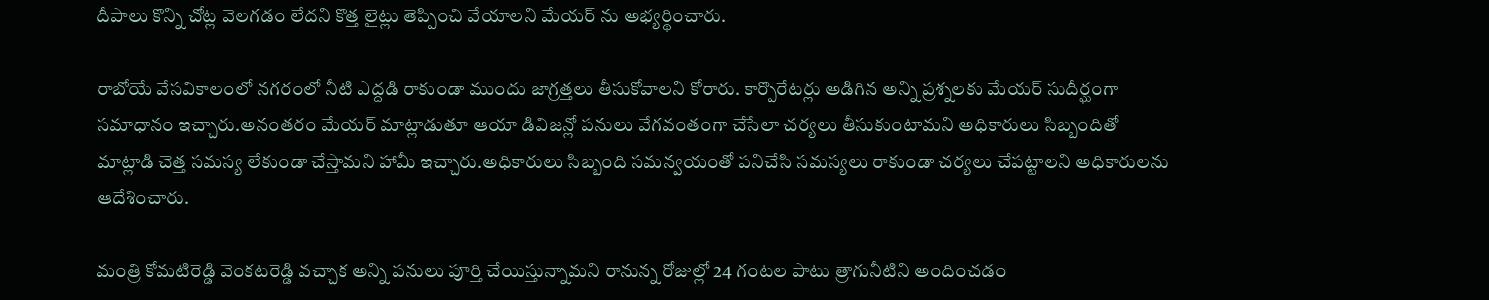దీపాలు కొన్ని చోట్ల వెలగడం లేదని కొత్త లైట్లు తెప్పించి వేయాలని మేయర్ ను అభ్యర్థించారు.

రాబోయే వేసవికాలంలో నగరంలో నీటి ఎద్దడి రాకుండా ముందు జాగ్రత్తలు తీసుకోవాలని కోరారు. కార్పొరేటర్లు అడిగిన అన్ని ప్రశ్నలకు మేయర్ సుదీర్ఘంగా సమాధానం ఇచ్చారు.అనంతరం మేయర్ మాట్లాడుతూ ఆయా డివిజన్లో పనులు వేగవంతంగా చేసేలా చర్యలు తీసుకుంటామని అధికారులు సిబ్బందితో మాట్లాడి చెత్త సమస్య లేకుండా చేస్తామని హామీ ఇచ్చారు.అధికారులు సిబ్బంది సమన్వయంతో పనిచేసి సమస్యలు రాకుండా చర్యలు చేపట్టాలని అధికారులను ఆదేశించారు.

మంత్రి కోమటిరెడ్డి వెంకటరెడ్డి వచ్చాక అన్ని పనులు పూర్తి చేయిస్తున్నామని రానున్న రోజుల్లో 24 గంటల పాటు త్రాగునీటిని అందించడం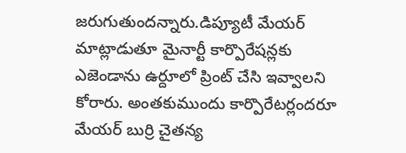జరుగుతుందన్నారు.డిప్యూటీ మేయర్ మాట్లాడుతూ మైనార్టీ కార్పొరేషన్లకు ఎజెండాను ఉర్దూలో ప్రింట్ చేసి ఇవ్వాలని కోరారు. అంతకుముందు కార్పొరేటర్లందరూ మేయర్ బుర్రి చైతన్య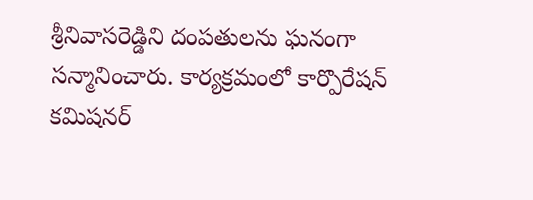శ్రీనివాసరెడ్డిని దంపతులను ఘనంగా సన్మానించారు. కార్యక్రమంలో కార్పొరేషన్ కమిషనర్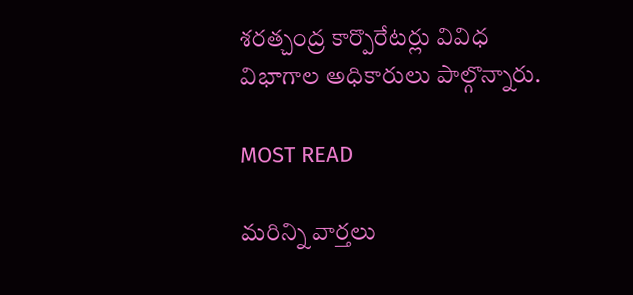శరత్చంద్ర కార్పొరేటర్లు వివిధ విభాగాల అధికారులు పాల్గొన్నారు.

MOST READ

మరిన్ని వార్తలు